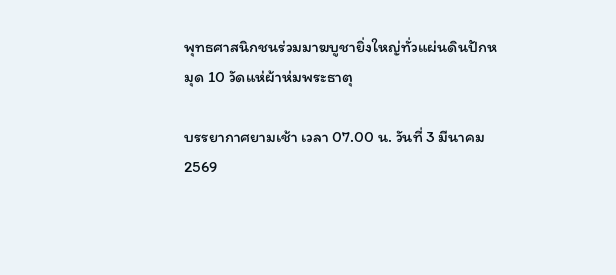พุทธศาสนิกชนร่วมมาฆบูชายิ่งใหญ่ทั่วแผ่นดินปักหมุด 10 วัดแห่ผ้าห่มพระธาตุ

บรรยากาศยามเช้า เวลา 07.00 น. วันที่ 3 มีนาคม 2569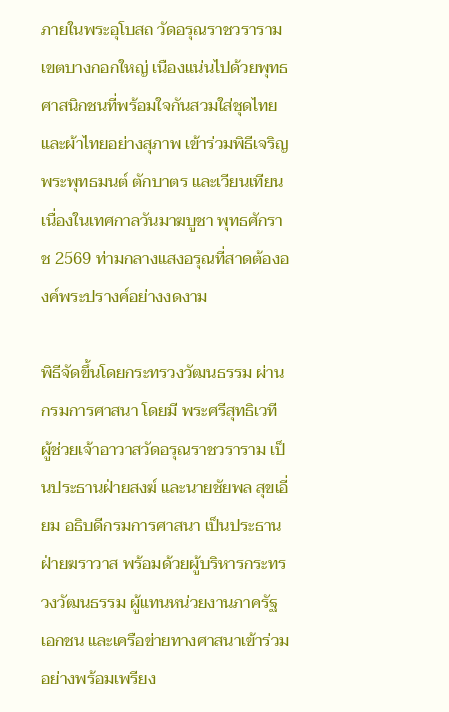ภายในพระอุโบสถ วัดอรุณราชวราราม เขตบางกอกใหญ่ เนืองแน่นไปด้วยพุทธศาสนิกชนที่พร้อมใจกันสวมใส่ชุดไทยและผ้าไทยอย่างสุภาพ เข้าร่วมพิธีเจริญพระพุทธมนต์ ตักบาตร และเวียนเทียน เนื่องในเทศกาลวันมาฆบูชา พุทธศักราช 2569 ท่ามกลางแสงอรุณที่สาดต้ององค์พระปรางค์อย่างงดงาม

พิธีจัดขึ้นโดยกระทรวงวัฒนธรรม ผ่านกรมการศาสนา โดยมี พระศรีสุทธิเวที ผู้ช่วยเจ้าอาวาสวัดอรุณราชวราราม เป็นประธานฝ่ายสงฆ์ และนายชัยพล สุขเอี่ยม อธิบดีกรมการศาสนา เป็นประธานฝ่ายฆราวาส พร้อมด้วยผู้บริหารกระทรวงวัฒนธรรม ผู้แทนหน่วยงานภาครัฐ เอกชน และเครือข่ายทางศาสนาเข้าร่วมอย่างพร้อมเพรียง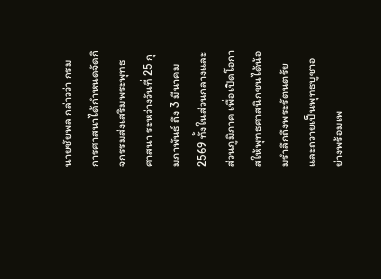นายชัยพล กล่าวว่า กรมการศาสนาได้กำหนดจัดกิจกรรมส่งเสริมพระพุทธศาสนา ระหว่างวันที่ 25 กุมภาพันธ์ ถึง 3 มีนาคม 2569 ทั้งในส่วนกลางและส่วนภูมิภาค เพื่อเปิดโอกาสให้พุทธศาสนิกชนได้น้อมรำลึกถึงพระรัตนตรัย และถวายเป็นพุทธบูชาอย่างพร้อมเพ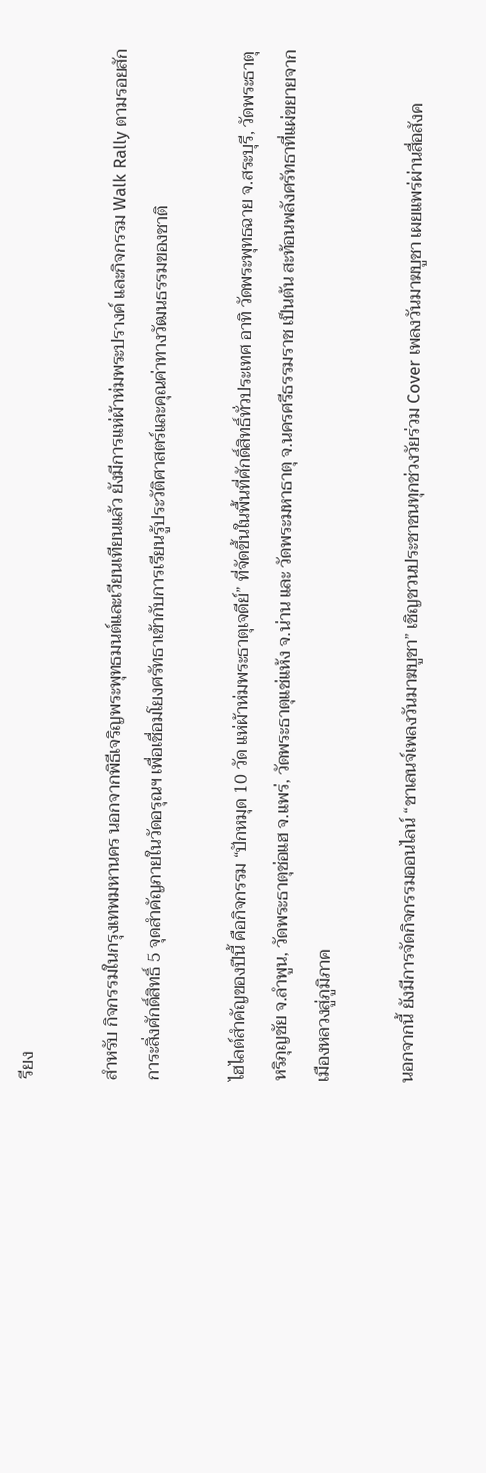รียง

สำหรับ กิจกรรมในกรุงเทพมหานคร นอกจากพิธีเจริญพระพุทธมนต์และเวียนเทียนแล้ว ยังมีการแห่ผ้าห่มพระปรางค์ และกิจกรรม Walk Rally ตามรอยสักการะสิ่งศักดิ์สิทธิ์ 5 จุดสำคัญภายในวัดอรุณฯ เพื่อเชื่อมโยงศรัทธาเข้ากับการเรียนรู้ประวัติศาสตร์และคุณค่าทางวัฒนธรรมของชาติ

ไฮไลต์สำคัญของปีนี้ คือกิจกรรม “ปักหมุด 10 วัด แห่ผ้าห่มพระธาตุเจดีย์” ที่จัดขึ้นในพื้นที่ศักดิ์สิทธิ์ทั่วประเทศ อาทิ วัดพระพุทธฉาย จ.สระบุรี, วัดพระธาตุหริภุญชัย จ.ลำพูน, วัดพระธาตุช่อแฮ จ.แพร่, วัดพระธาตุแช่แห้ง จ.น่าน และ วัดพระมหาธาตุ จ.นครศรีธรรมราช เป็นต้น สะท้อนพลังศรัทธาที่แผ่ขยายจากเมืองหลวงสู่ภูมิภาค

นอกจากนี้ ยังมีการจัดกิจกรรมออนไลน์ “ชาเลนจ์เพลงวันมาฆบูชา” เชิญชวนประชาชนทุกช่วงวัยร่วม Cover เพลงวันมาฆบูชา เผยแพร่ผ่านสื่อสังค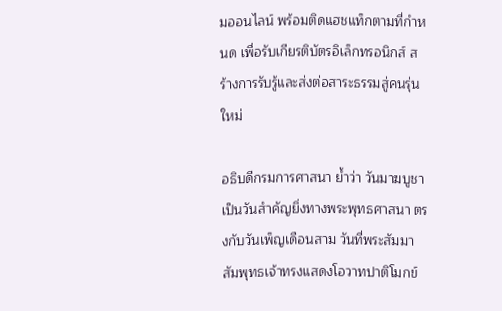มออนไลน์ พร้อมติดแฮชแท็กตามที่กำหนด เพื่อรับเกียรติบัตรอิเล็กทรอนิกส์ สร้างการรับรู้และส่งต่อสาระธรรมสู่คนรุ่นใหม่

อธิบดีกรมการศาสนา ย้ำว่า วันมาฆบูชาเป็นวันสำคัญยิ่งทางพระพุทธศาสนา ตรงกับวันเพ็ญเดือนสาม วันที่พระสัมมาสัมพุทธเจ้าทรงแสดงโอวาทปาติโมกข์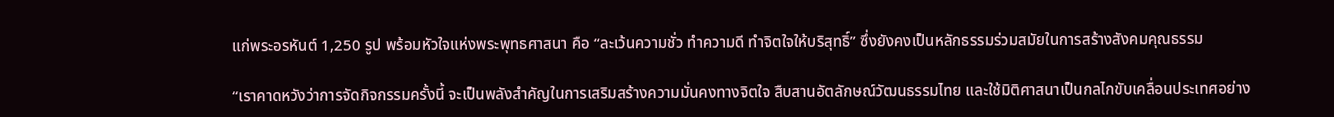แก่พระอรหันต์ 1,250 รูป พร้อมหัวใจแห่งพระพุทธศาสนา คือ “ละเว้นความชั่ว ทำความดี ทำจิตใจให้บริสุทธิ์” ซึ่งยังคงเป็นหลักธรรมร่วมสมัยในการสร้างสังคมคุณธรรม

“เราคาดหวังว่าการจัดกิจกรรมครั้งนี้ จะเป็นพลังสำคัญในการเสริมสร้างความมั่นคงทางจิตใจ สืบสานอัตลักษณ์วัฒนธรรมไทย และใช้มิติศาสนาเป็นกลไกขับเคลื่อนประเทศอย่าง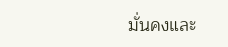มั่นคงและ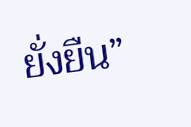ยั่งยืน”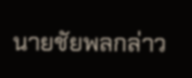นายชัยพลกล่าว